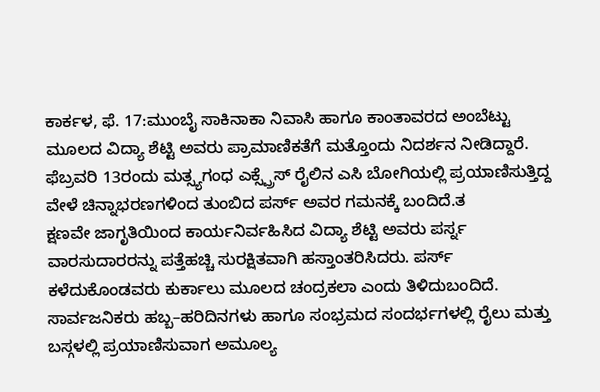ಕಾರ್ಕಳ, ಫೆ. 17:ಮುಂಬೈ ಸಾಕಿನಾಕಾ ನಿವಾಸಿ ಹಾಗೂ ಕಾಂತಾವರದ ಅಂಬೆಟ್ಟು ಮೂಲದ ವಿದ್ಯಾ ಶೆಟ್ಟಿ ಅವರು ಪ್ರಾಮಾಣಿಕತೆಗೆ ಮತ್ತೊಂದು ನಿದರ್ಶನ ನೀಡಿದ್ದಾರೆ. ಫೆಬ್ರವರಿ 13ರಂದು ಮತ್ಸ್ಯಗಂಧ ಎಕ್ಸ್ಪ್ರೆಸ್ ರೈಲಿನ ಎಸಿ ಬೋಗಿಯಲ್ಲಿ ಪ್ರಯಾಣಿಸುತ್ತಿದ್ದ ವೇಳೆ ಚಿನ್ನಾಭರಣಗಳಿಂದ ತುಂಬಿದ ಪರ್ಸ್ ಅವರ ಗಮನಕ್ಕೆ ಬಂದಿದೆ.ತ
ಕ್ಷಣವೇ ಜಾಗೃತಿಯಿಂದ ಕಾರ್ಯನಿರ್ವಹಿಸಿದ ವಿದ್ಯಾ ಶೆಟ್ಟಿ ಅವರು ಪರ್ಸ್ನ ವಾರಸುದಾರರನ್ನು ಪತ್ತೆಹಚ್ಚಿ ಸುರಕ್ಷಿತವಾಗಿ ಹಸ್ತಾಂತರಿಸಿದರು. ಪರ್ಸ್ ಕಳೆದುಕೊಂಡವರು ಕುರ್ಕಾಲು ಮೂಲದ ಚಂದ್ರಕಲಾ ಎಂದು ತಿಳಿದುಬಂದಿದೆ.
ಸಾರ್ವಜನಿಕರು ಹಬ್ಬ–ಹರಿದಿನಗಳು ಹಾಗೂ ಸಂಭ್ರಮದ ಸಂದರ್ಭಗಳಲ್ಲಿ ರೈಲು ಮತ್ತು ಬಸ್ಗಳಲ್ಲಿ ಪ್ರಯಾಣಿಸುವಾಗ ಅಮೂಲ್ಯ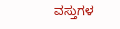ವಸ್ತುಗಳ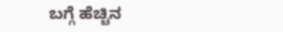ಬಗ್ಗೆ ಹೆಚ್ಚಿನ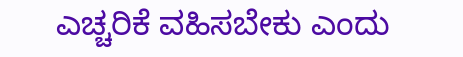ಎಚ್ಚರಿಕೆ ವಹಿಸಬೇಕು ಎಂದು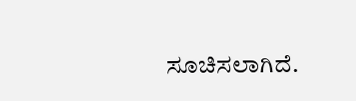ಸೂಚಿಸಲಾಗಿದೆ.